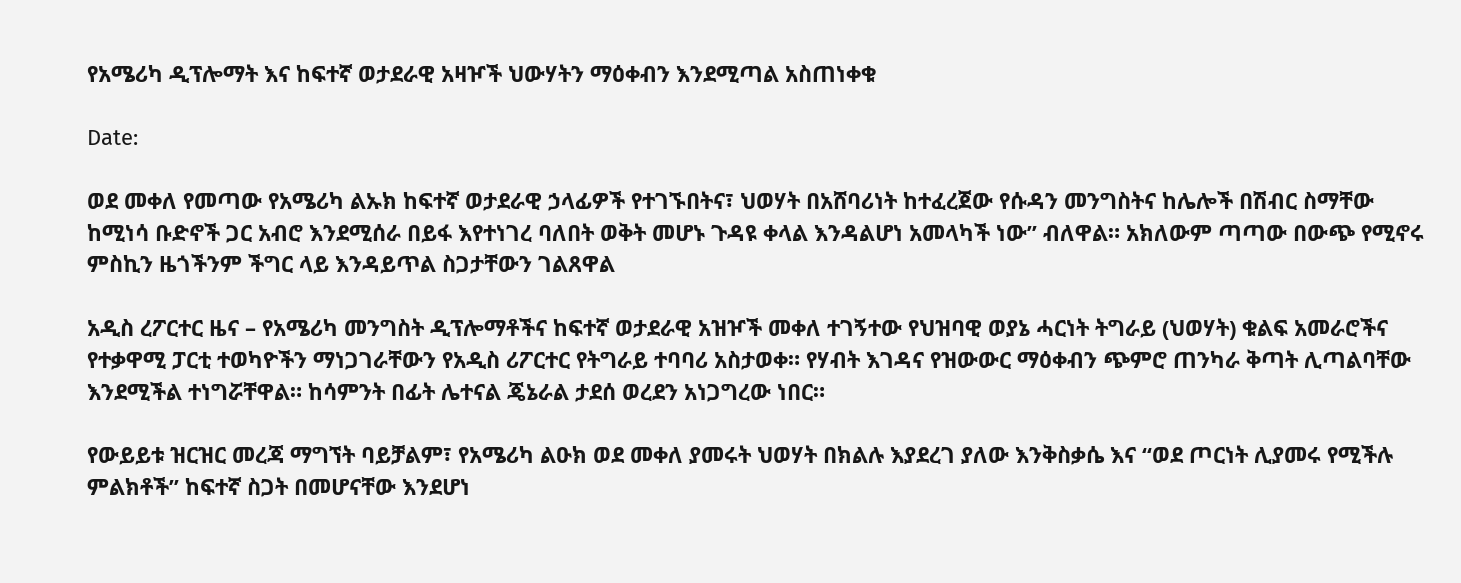የአሜሪካ ዲፕሎማት እና ከፍተኛ ወታደራዊ አዛዦች ህውሃትን ማዕቀብን እንደሚጣል አስጠነቀቁ

Date:

ወደ መቀለ የመጣው የአሜሪካ ልኡክ ከፍተኛ ወታደራዊ ኃላፊዎች የተገኙበትና፣ ህወሃት በአሸባሪነት ከተፈረጀው የሱዳን መንግስትና ከሌሎች በሽብር ስማቸው ከሚነሳ ቡድኖች ጋር አብሮ እንደሚሰራ በይፋ እየተነገረ ባለበት ወቅት መሆኑ ጉዳዩ ቀላል እንዳልሆነ አመላካች ነው” ብለዋል። አክለውም ጣጣው በውጭ የሚኖሩ ምስኪን ዜጎችንም ችግር ላይ እንዳይጥል ስጋታቸውን ገልጸዋል

አዲስ ረፖርተር ዜና – የአሜሪካ መንግስት ዲፕሎማቶችና ከፍተኛ ወታደራዊ አዝዦች መቀለ ተገኝተው የህዝባዊ ወያኔ ሓርነት ትግራይ (ህወሃት) ቁልፍ አመራሮችና የተቃዋሚ ፓርቲ ተወካዮችን ማነጋገራቸውን የአዲስ ሪፖርተር የትግራይ ተባባሪ አስታወቀ። የሃብት እገዳና የዝውውር ማዕቀብን ጭምሮ ጠንካራ ቅጣት ሊጣልባቸው እንደሚችል ተነግሯቸዋል። ከሳምንት በፊት ሌተናል ጄኔራል ታደሰ ወረደን አነጋግረው ነበር።

የውይይቱ ዝርዝር መረጃ ማግኘት ባይቻልም፣ የአሜሪካ ልዑክ ወደ መቀለ ያመሩት ህወሃት በክልሉ እያደረገ ያለው እንቅስቃሴ እና “ወደ ጦርነት ሊያመሩ የሚችሉ ምልክቶች” ከፍተኛ ስጋት በመሆናቸው እንደሆነ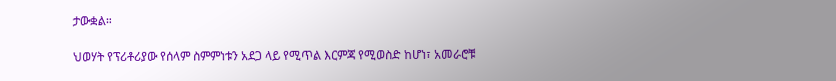ታውቋል።

ህወሃት የፕሪቶሪያው የሰላም ስምምነቱን አደጋ ላይ የሚጥል እርምጃ የሚወስድ ከሆነ፣ አመራሮቹ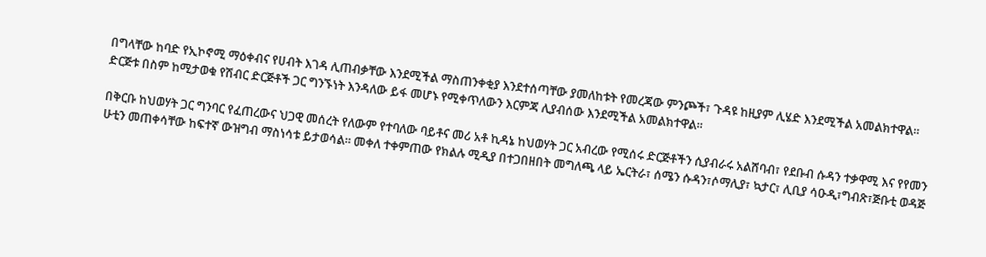በግላቸው ከባድ የኢኮኖሚ ማዕቀብና የሀብት እገዳ ሊጠብቃቸው እንደሚችል ማስጠንቀቂያ እንደተሰጣቸው ያመለከቱት የመረጃው ምንጮች፣ ጉዳዩ ከዚያም ሊሄድ እንደሚችል አመልክተዋል። ድርጅቱ በስም ከሚታወቁ የሽብር ድርጅቶች ጋር ግንኙነት እንዳለው ይፋ መሆኑ የሚቀጥለውን እርምጃ ሊያብሰው እንደሚችል አመልክተዋል።

በቅርቡ ከህወሃት ጋር ግንባር የፈጠረውና ህጋዊ መሰረት የለውም የተባለው ባይቶና መሪ አቶ ኪዳኔ ከህወሃት ጋር አብረው የሚሰሩ ድርጅቶችን ሲያብራሩ አልሸባብ፣ የደቡብ ሱዳን ተቃዋሚ እና የየመን ሁቲን መጠቀሳቸው ከፍተኛ ውዝግብ ማስነሳቱ ይታወሳል። መቀለ ተቀምጠው የክልሉ ሚዲያ በተጋበዘበት መግለጫ ላይ ኤርትራ፣ ሰሜን ሱዳን፣ሶማሊያ፣ ኳታር፣ ሊቢያ ሳዑዲ፣ግብጽ፣ጅቡቲ ወዳጅ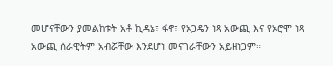መሆናቸውን ያመልከቱት አቶ ኪዳኔ፣ ፋኖ፣ የኦጋዴን ነጻ አውጪ እና የኦሮሞ ነጻ አውጪ ሰራዊትም አብሯቸው እንደሆነ መናገራቸውን አይዘነጋም።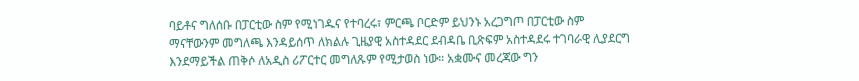ባይቶና ግለሰቡ በፓርቲው ስም የሚነገዱና የተባረሩ፣ ምርጫ ቦርድም ይህንኑ አረጋግጦ በፓርቲው ስም ማናቸውንም መግለጫ እንዳይሰጥ ለክልሉ ጊዜያዊ አስተዳደር ደብዳቤ ቢጽፍም አስተዳደሩ ተገባራዊ ሊያደርግ እንደማይችል ጠቅሶ ለአዲስ ሪፖርተር መግለጹም የሚታወስ ነው። አቋሙና መረጃው ግን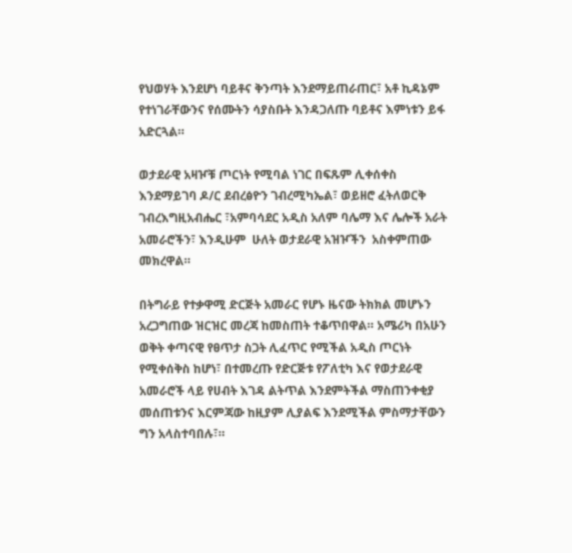የህወሃት እንደሆነ ባይቶና ቅንጣት እንደማይጠራጠር፣ አቶ ኪዳኔም የተነገራቸውንና የሰሙትን ሳያስቡት እንዳጋለጡ ባይቶና እምነቱን ይፋ አድርጓል።

ወታደራዊ አዛዦቹ ጦርነት የሚባል ነገር በፍጹም ሊቀሰቀስ እንደማይገባ ዶ/ር ደብረፅዮን ገብረሚካኤል፣ ወይዘሮ ፈትለወርቅ ገብረእግዚአብሔር ፣አምባሳደር አዲስ አለም ባሌማ እና ሌሎች አራት አመራሮችን፣ እንዲሁም  ሁለት ወታደራዊ አዝዦችን  አስቀምጠው መክረዋል።

በትግራይ የተቃዋሚ ድርጅት አመራር የሆኑ ዜናው ትክክል መሆኑን አረጋግጠው ዝርዝር መረጃ ከመስጠት ተቆጥበዋል። አሜሪካ በአሁን ወቅት ቀጣናዊ የፀጥታ ስጋት ሊፈጥር የሚችል አዲስ ጦርነት የሚቀሰቅስ ከሆነ፣ በተመረጡ የድርጅቱ የፖለቲካ እና የወታደራዊ አመራሮች ላይ የሀብት እገዳ ልትጥል እንደምትችል ማስጠንቀቂያ መሰጠቱንና እርምጃው ከዚያም ሊያልፍ እንደሚችል ምስማታቸውን ግን አላስተባበሉ፣።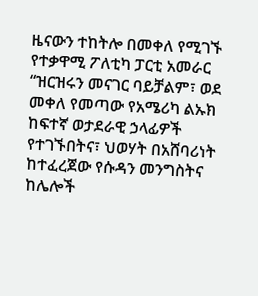ዜናውን ተከትሎ በመቀለ የሚገኙ የተቃዋሚ ፖለቲካ ፓርቲ አመራር “ዝርዝሩን መናገር ባይቻልም፣ ወደ መቀለ የመጣው የአሜሪካ ልኡክ ከፍተኛ ወታደራዊ ኃላፊዎች የተገኙበትና፣ ህወሃት በአሸባሪነት ከተፈረጀው የሱዳን መንግስትና ከሌሎች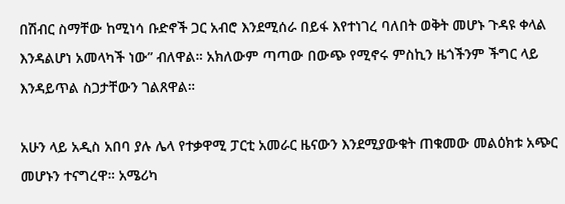በሽብር ስማቸው ከሚነሳ ቡድኖች ጋር አብሮ እንደሚሰራ በይፋ እየተነገረ ባለበት ወቅት መሆኑ ጉዳዩ ቀላል እንዳልሆነ አመላካች ነው” ብለዋል። አክለውም ጣጣው በውጭ የሚኖሩ ምስኪን ዜጎችንም ችግር ላይ እንዳይጥል ስጋታቸውን ገልጸዋል።

አሁን ላይ አዲስ አበባ ያሉ ሌላ የተቃዋሚ ፓርቲ አመራር ዜናውን እንደሚያውቁት ጠቁመው መልዕክቱ አጭር መሆኑን ተናግረዋ። አሜሪካ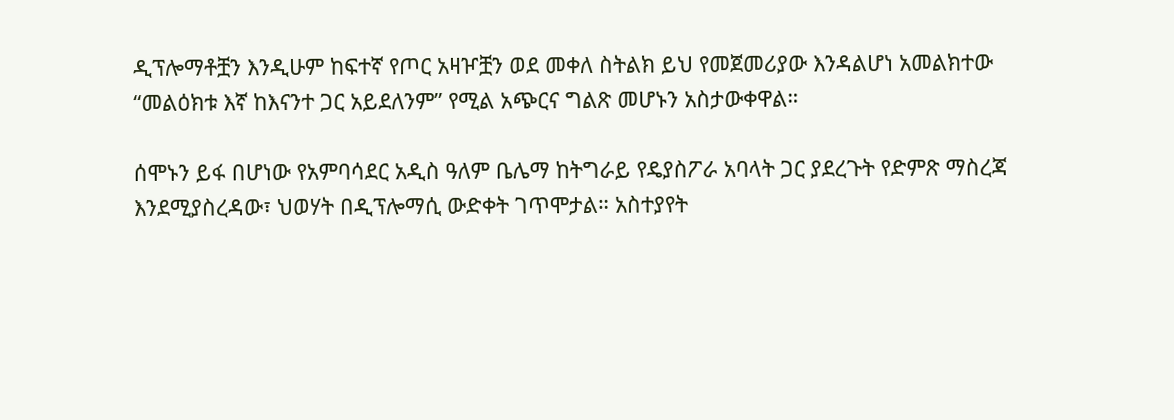ዲፕሎማቶቿን እንዲሁም ከፍተኛ የጦር አዛዦቿን ወደ መቀለ ስትልክ ይህ የመጀመሪያው እንዳልሆነ አመልክተው “መልዕክቱ እኛ ከእናንተ ጋር አይደለንም” የሚል አጭርና ግልጽ መሆኑን አስታውቀዋል።

ሰሞኑን ይፋ በሆነው የአምባሳደር አዲስ ዓለም ቤሌማ ከትግራይ የዴያስፖራ አባላት ጋር ያደረጉት የድምጽ ማስረጃ እንደሚያስረዳው፣ ህወሃት በዲፕሎማሲ ውድቀት ገጥሞታል። አስተያየት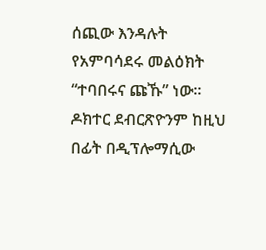ሰጪው እንዳሉት የአምባሳደሩ መልዕክት “ተባበሩና ጩኹ” ነው። ዶክተር ደብርጽዮንም ከዚህ በፊት በዲፕሎማሲው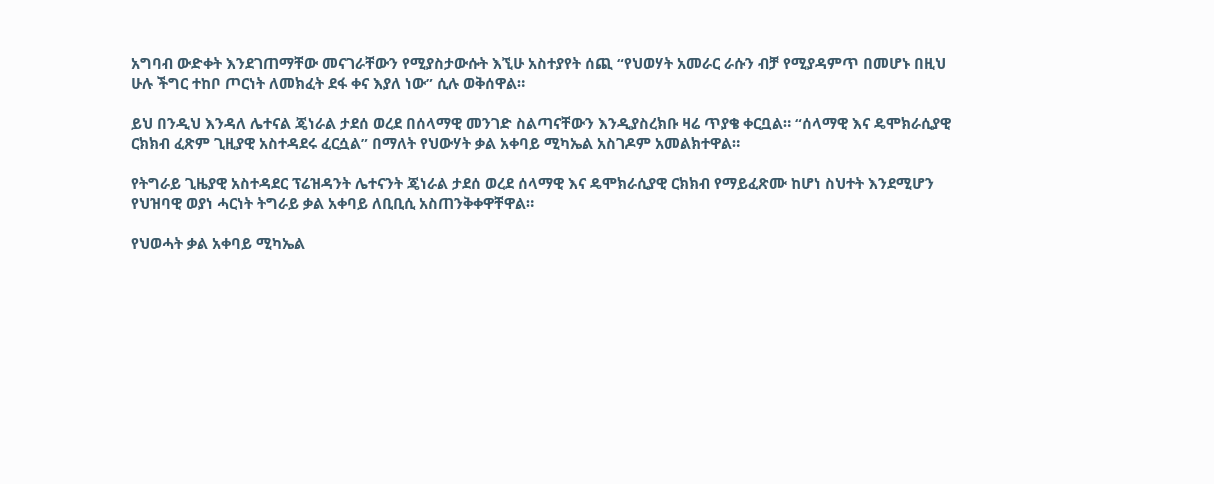አግባብ ውድቀት እንደገጠማቸው መናገራቸውን የሚያስታውሱት እኚሁ አስተያየት ሰጪ “የህወሃት አመራር ራሱን ብቻ የሚያዳምጥ በመሆኑ በዚህ ሁሉ ችግር ተከቦ ጦርነት ለመክፈት ደፋ ቀና እያለ ነው” ሲሉ ወቅሰዋል።

ይህ በንዲህ እንዳለ ሌተናል ጄነራል ታደሰ ወረደ በሰላማዊ መንገድ ስልጣናቸውን እንዲያስረክቡ ዛሬ ጥያቄ ቀርቧል። “ሰላማዊ እና ዴሞክራሲያዊ ርክክብ ፈጽም ጊዚያዊ አስተዳደሩ ፈርሷል” በማለት የህውሃት ቃል አቀባይ ሚካኤል አስገዶም አመልክተዋል።

የትግራይ ጊዜያዊ አስተዳደር ፕሬዝዳንት ሌተናንት ጄነራል ታደሰ ወረደ ሰላማዊ እና ዴሞክራሲያዊ ርክክብ የማይፈጽሙ ከሆነ ስህተት እንደሚሆን የህዝባዊ ወያነ ሓርነት ትግራይ ቃል አቀባይ ለቢቢሲ አስጠንቅቀዋቸዋል።

የህወሓት ቃል አቀባይ ሚካኤል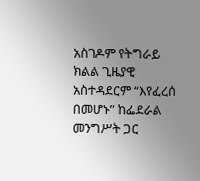አስገዶም የትግራይ ክልል ጊዜያዊ አስተዳደርም “እየፈረሰ በመሆኑ” ከፌደራል መንግሥት ጋር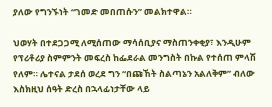ያለው የግንኙነት “ገመድ መበጠሱን” መልክተዋል።

ህወሃት በተደጋጋሚ ለሚሰጠው ማሳሰቢያና ማስጠንቀቂያ፣ እንዲሁም የፕሪቶሪያ ስምምንት መፍረስ ከፌደራል መንግስት በኩል የተሰጠ ምላሽ የለም። ሌተናል ታደሰ ወረደ ግን “በጩኸት ስልጣኔን አልለቅም” ብለው እስክዚህ ሰዓት ድረስ በኋላፊነታቸው ላይ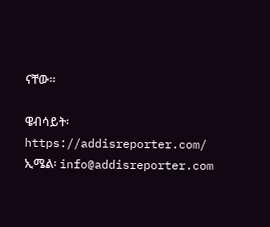ናቸው።

ዌብሳይት፡ https://addisreporter.com/
ኢሜል፡ info@addisreporter.com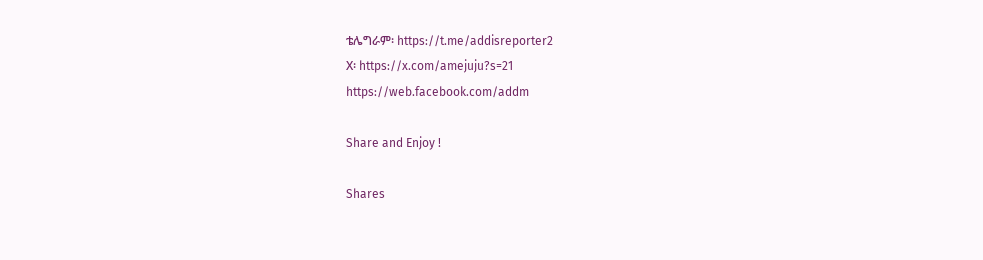ቴሌግራም፡ https://t.me/addisreporter2
X፡ https://x.com/amejuju?s=21
https://web.facebook.com/addm

Share and Enjoy !

Shares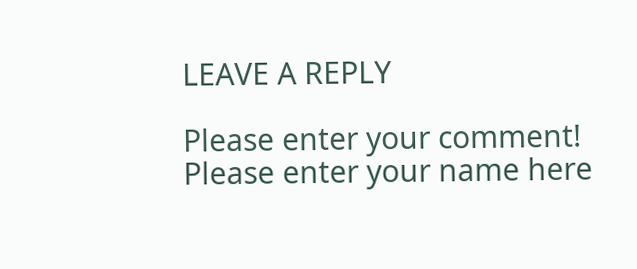LEAVE A REPLY

Please enter your comment!
Please enter your name here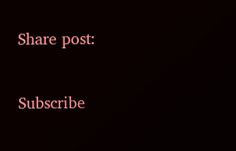Share post:

Subscribe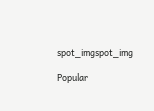spot_imgspot_img

Popular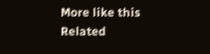More like this
Related